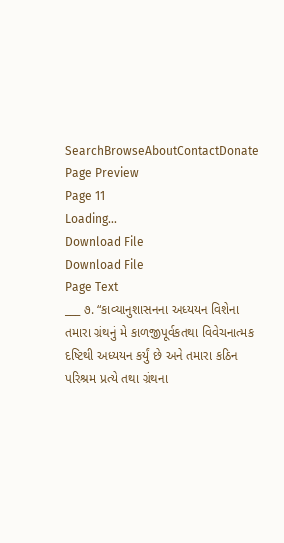SearchBrowseAboutContactDonate
Page Preview
Page 11
Loading...
Download File
Download File
Page Text
___ ૭. “કાવ્યાનુશાસનના અધ્યયન વિશેના તમારા ગ્રંથનું મે કાળજીપૂર્વકતથા વિવેચનાત્મક દષ્ટિથી અધ્યયન કર્યું છે અને તમારા કઠિન પરિશ્રમ પ્રત્યે તથા ગ્રંથના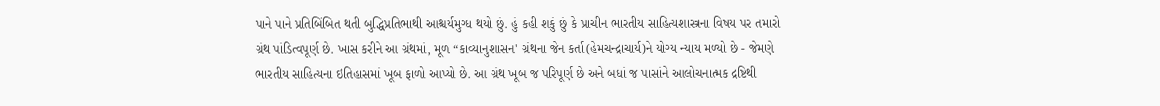પાને પાને પ્રતિબિંબિત થતી બુદ્ધિપ્રતિભાથી આશ્ચર્યમુગ્ધ થયો છું. હું કહી શકું છું કે પ્રાચીન ભારતીય સાહિત્યશાસ્ત્રના વિષય પર તમારો ગ્રંથ પાંડિત્વપૂર્ણ છે. ખાસ કરીને આ ગ્રંથમાં, મૂળ “કાવ્યાનુશાસન' ગ્રંથના જેન કર્તા(હેમચન્દ્રાચાર્ય)ને યોગ્ય ન્યાય મળ્યો છે - જેમણે ભારતીય સાહિત્યના ઇતિહાસમાં ખૂબ ફાળો આપ્યો છે. આ ગ્રંથ ખૂબ જ પરિપૂર્ણ છે અને બધાં જ પાસાંને આલોચનાત્મક દ્રષ્ટિથી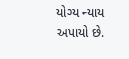યોગ્ય ન્યાય અપાયો છે.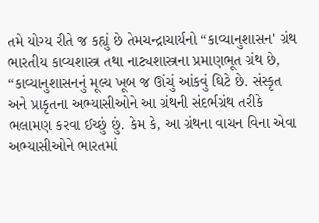તમે યોગ્ય રીતે જ કહ્યું છે તેમચન્દ્રાચાર્યનો “કાવ્યાનુશાસન' ગ્રંથ ભારતીય કાવ્યશાસ્ત્ર તથા નાટ્યશાસ્ત્રના પ્રમાણભૂત ગ્રંથ છે, “કાવ્યાનુશાસનનું મૂલ્ય ખૂબ જ ઊંચું આંકવું ઘિટે છે. સંસ્કૃત અને પ્રાકૃતના અભ્યાસીઓને આ ગ્રંથની સંદર્ભગ્રંથ તરીકે ભલામણ કરવા ઈચ્છું છું. કેમ કે, આ ગ્રંથના વાચન વિના એવા અભ્યાસીઓને ભારતમાં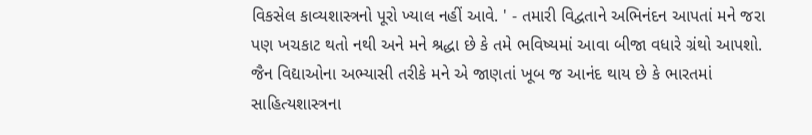વિકસેલ કાવ્યશાસ્ત્રનો પૂરો ખ્યાલ નહીં આવે. ' - તમારી વિદ્વતાને અભિનંદન આપતાં મને જરા પણ ખચકાટ થતો નથી અને મને શ્રદ્ધા છે કે તમે ભવિષ્યમાં આવા બીજા વધારે ગ્રંથો આપશો. જૈન વિદ્યાઓના અભ્યાસી તરીકે મને એ જાણતાં ખૂબ જ આનંદ થાય છે કે ભારતમાં સાહિત્યશાસ્ત્રના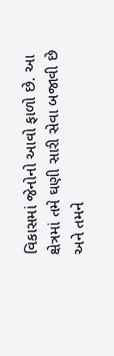વિકાસમાં જેનોનો આવો ફાળો છે. આ ક્ષેત્રમાં તમે ઘણી સારી સેવા બજાવી છે અને તમને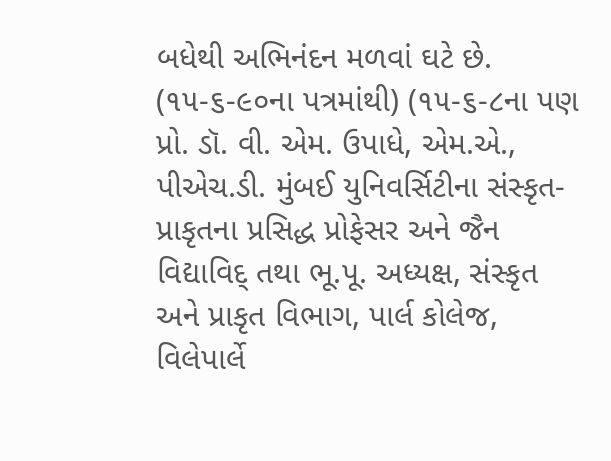બધેથી અભિનંદન મળવાં ઘટે છે. (૧૫-૬-૯૦ના પત્રમાંથી) (૧૫-૬-૮ના પણ પ્રો. ડૉ. વી. એમ. ઉપાધે, એમ.એ., પીએચ.ડી. મુંબઈ યુનિવર્સિટીના સંસ્કૃત-પ્રાકૃતના પ્રસિદ્ધ પ્રોફેસર અને જૈન વિદ્યાવિદ્ તથા ભૂ.પૂ. અધ્યક્ષ, સંસ્કૃત અને પ્રાકૃત વિભાગ, પાર્લ કોલેજ, વિલેપાર્લે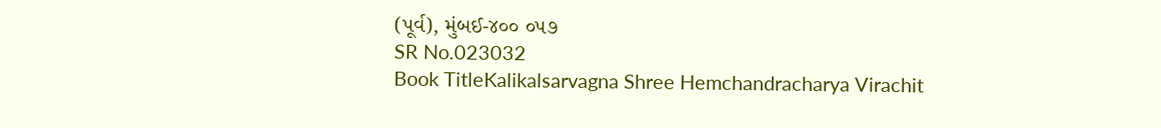(પૂર્વ), મુંબઈ-૪૦૦ ૦૫૭
SR No.023032
Book TitleKalikalsarvagna Shree Hemchandracharya Virachit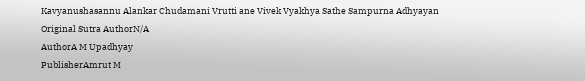Kavyanushasannu Alankar Chudamani Vrutti ane Vivek Vyakhya Sathe Sampurna Adhyayan
Original Sutra AuthorN/A
AuthorA M Upadhyay
PublisherAmrut M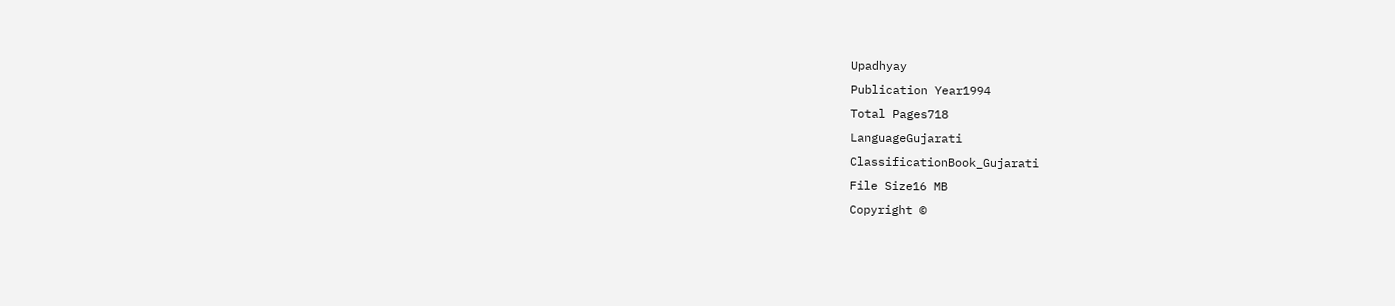Upadhyay
Publication Year1994
Total Pages718
LanguageGujarati
ClassificationBook_Gujarati
File Size16 MB
Copyright ©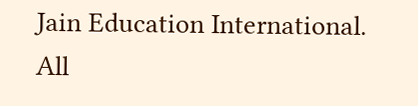Jain Education International. All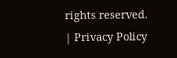rights reserved. | Privacy Policy